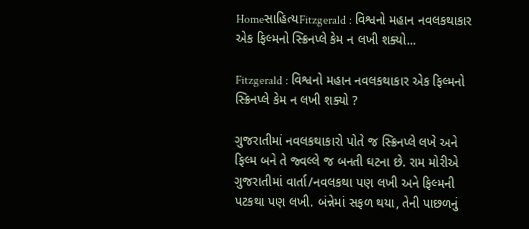Homeસાહિત્યFitzgerald : વિશ્વનો મહાન નવલકથાકાર એક ફિલ્મનો સ્ક્રિનપ્લે કેમ ન લખી શક્યો...

Fitzgerald : વિશ્વનો મહાન નવલકથાકાર એક ફિલ્મનો સ્ક્રિનપ્લે કેમ ન લખી શક્યો ?

ગુજરાતીમાં નવલકથાકારો પોતે જ સ્ક્રિનપ્લે લખે અને ફિલ્મ બને તે જ્વલ્લે જ બનતી ઘટના છે. રામ મોરીએ ગુજરાતીમાં વાર્તા/નવલકથા પણ લખી અને ફિલ્મની પટકથા પણ લખી. બંન્નેમાં સફળ થયા, તેની પાછળનું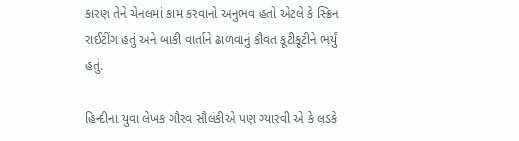કારણ તેને ચેનલમાં કામ કરવાનો અનુભવ હતો એટલે કે સ્ક્રિન રાઈટીંગ હતું અને બાકી વાર્તાને ઢાળવાનું કૌવત કૂટીકૂટીને ભર્યું હતું.

હિન્દીના યુવા લેખક ગૌરવ સૌલંકીએ પણ ગ્યારવી એ કે લડકે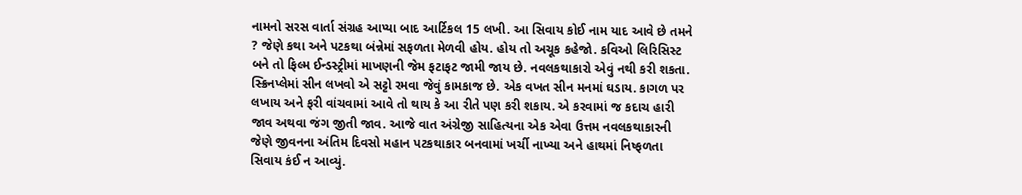નામનો સરસ વાર્તા સંગ્રહ આપ્યા બાદ આર્ટિકલ 15 લખી. આ સિવાય કોઈ નામ યાદ આવે છે તમને ? જેણે કથા અને પટકથા બંન્નેમાં સફળતા મેળવી હોય. હોય તો અચૂક કહેજો. કવિઓ લિરિસિસ્ટ બને તો ફિલ્મ ઈન્ડસ્ટ્રીમાં માખણની જેમ ફટાફટ જામી જાય છે. નવલકથાકારો એવું નથી કરી શકતા. સ્ક્રિનપ્લેમાં સીન લખવો એ સટ્ટો રમવા જેવું કામકાજ છે. એક વખત સીન મનમાં ઘડાય. કાગળ પર લખાય અને ફરી વાંચવામાં આવે તો થાય કે આ રીતે પણ કરી શકાય. એ કરવામાં જ કદાચ હારી જાવ અથવા જંગ જીતી જાવ. આજે વાત અંગ્રેજી સાહિત્યના એક એવા ઉત્તમ નવલકથાકારની જેણે જીવનના અંતિમ દિવસો મહાન પટકથાકાર બનવામાં ખર્ચી નાખ્યા અને હાથમાં નિષ્ફળતા સિવાય કંઈ ન આવ્યું.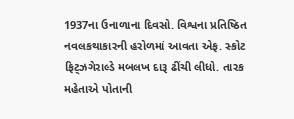1937ના ઉનાળાના દિવસો. વિશ્વના પ્રતિષ્ઠિત નવલકથાકારની હરોળમાં આવતા એફ. સ્કોટ ફિટ્ઝગેરાલ્ડે મબલખ દારૂ ઢીંચી લીધો. તારક મહેતાએ પોતાની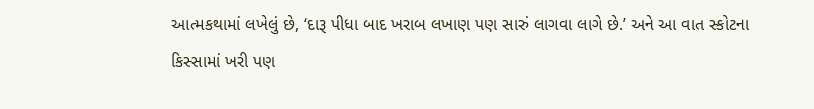આત્મકથામાં લખેલું છે, ‘દારૂ પીધા બાદ ખરાબ લખાણ પણ સારું લાગવા લાગે છે.’ અને આ વાત સ્કોટના કિસ્સામાં ખરી પણ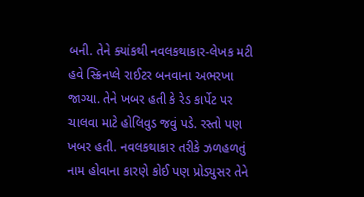બની. તેને ક્યાંકથી નવલકથાકાર-લેખક મટી હવે સ્ક્રિનપ્લે રાઈટર બનવાના અભરખા જાગ્યા. તેને ખબર હતી કે રેડ કાર્પેટ પર ચાલવા માટે હોલિવુડ જવું પડે. રસ્તો પણ ખબર હતી. નવલકથાકાર તરીકે ઝળહળતું નામ હોવાના કારણે કોઈ પણ પ્રોડ્યુસર તેને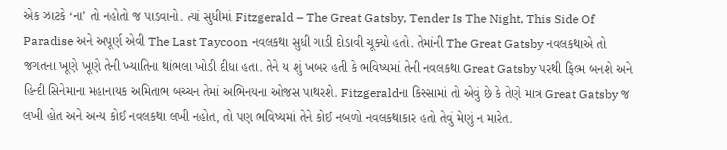એક ઝાટકે ‘ના’ તો નહોતો જ પાડવાનો. ત્યાં સુધીમાં Fitzgerald – The Great Gatsby, Tender Is The Night, This Side Of Paradise અને અપૂર્ણ એવી The Last Taycoon નવલકથા સુધી ગાડી દોડાવી ચૂક્યો હતો. તેમાંની The Great Gatsby નવલકથાએ તો જગતના ખૂણે ખૂણે તેની ખ્યાતિના થાંભલા ખોડી દીધા હતા. તેને ય શું ખબર હતી કે ભવિષ્યમાં તેની નવલકથા Great Gatsby પરથી ફિલ્મ બનશે અને હિન્દી સિનેમાના મહાનાયક અમિતાભ બચ્ચન તેમાં અભિનયના ઓજસ પાથરશે. Fitzgeraldના કિસ્સામાં તો એવું છે કે તેણે માત્ર Great Gatsby જ લખી હોત અને અન્ય કોઈ નવલકથા લખી નહોત, તો પણ ભવિષ્યમાં તેને કોઈ નબળો નવલકથાકાર હતો તેવું મેણું ન મારેત.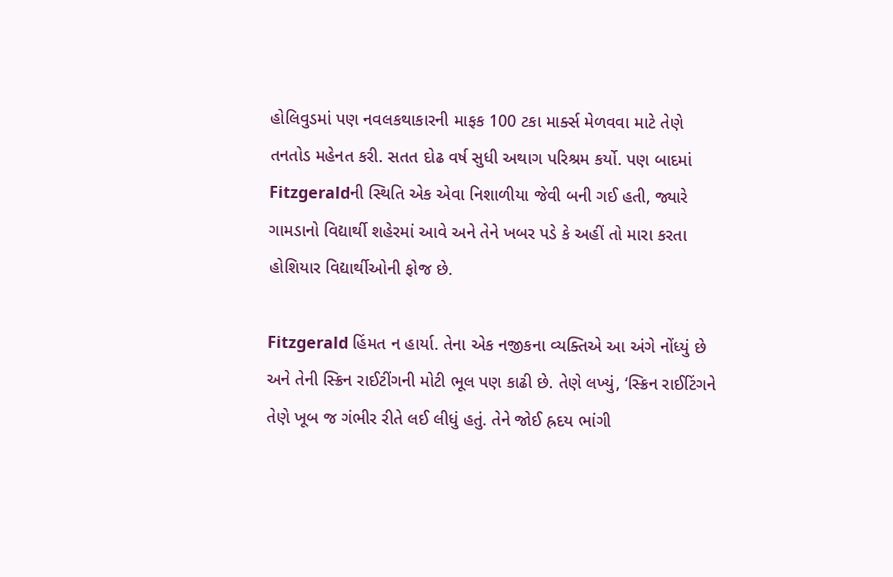હોલિવુડમાં પણ નવલકથાકારની માફક 100 ટકા માર્ક્સ મેળવવા માટે તેણે તનતોડ મહેનત કરી. સતત દોઢ વર્ષ સુધી અથાગ પરિશ્રમ કર્યો. પણ બાદમાં Fitzgeraldની સ્થિતિ એક એવા નિશાળીયા જેવી બની ગઈ હતી, જ્યારે ગામડાનો વિદ્યાર્થી શહેરમાં આવે અને તેને ખબર પડે કે અહીં તો મારા કરતા હોશિયાર વિદ્યાર્થીઓની ફોજ છે.

Fitzgerald હિંમત ન હાર્યા. તેના એક નજીકના વ્યક્તિએ આ અંગે નોંધ્યું છે અને તેની સ્ક્રિન રાઈટીંગની મોટી ભૂલ પણ કાઢી છે. તેણે લખ્યું, ‘સ્ક્રિન રાઈટિંગને તેણે ખૂબ જ ગંભીર રીતે લઈ લીધું હતું. તેને જોઈ હ્રદય ભાંગી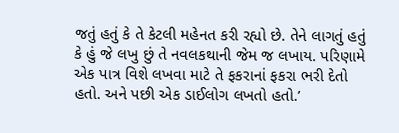જતું હતું કે તે કેટલી મહેનત કરી રહ્યો છે. તેને લાગતું હતું કે હું જે લખુ છું તે નવલકથાની જેમ જ લખાય. પરિણામે એક પાત્ર વિશે લખવા માટે તે ફકરાનાં ફકરા ભરી દેતો હતો. અને પછી એક ડાઈલોગ લખતો હતો.’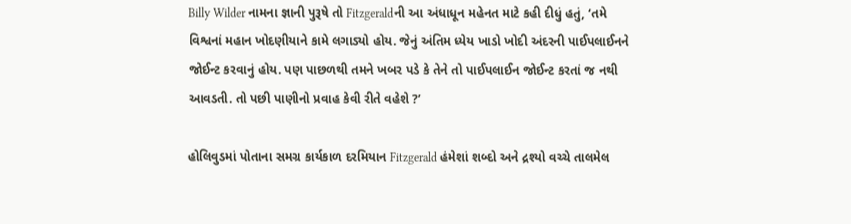Billy Wilder નામના જ્ઞાની પુરૂષે તો Fitzgeraldની આ અંધાધૂન મહેનત માટે કહી દીધું હતું, ‘તમે વિશ્વનાં મહાન ખોદણીયાને કામે લગાડ્યો હોય. જેનું અંતિમ ધ્યેય ખાડો ખોદી અંદરની પાઈપલાઈનને જોઈન્ટ કરવાનું હોય. પણ પાછળથી તમને ખબર પડે કે તેને તો પાઈપલાઈન જોઈન્ટ કરતાં જ નથી આવડતી. તો પછી પાણીનો પ્રવાહ કેવી રીતે વહેશે ?’

હોલિવુડમાં પોતાના સમગ્ર કાર્યકાળ દરમિયાન Fitzgerald હંમેશાં શબ્દો અને દ્રશ્યો વચ્ચે તાલમેલ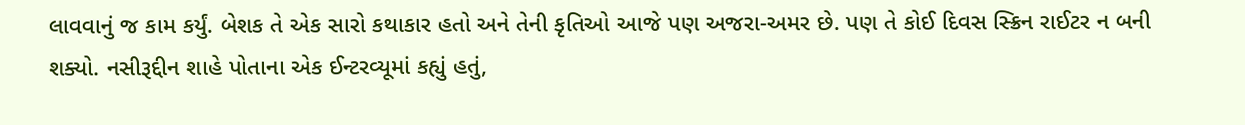લાવવાનું જ કામ કર્યું. બેશક તે એક સારો કથાકાર હતો અને તેની કૃતિઓ આજે પણ અજરા-અમર છે. પણ તે કોઈ દિવસ સ્ક્રિન રાઈટર ન બની શક્યો. નસીરૂદ્દીન શાહે પોતાના એક ઈન્ટરવ્યૂમાં કહ્યું હતું,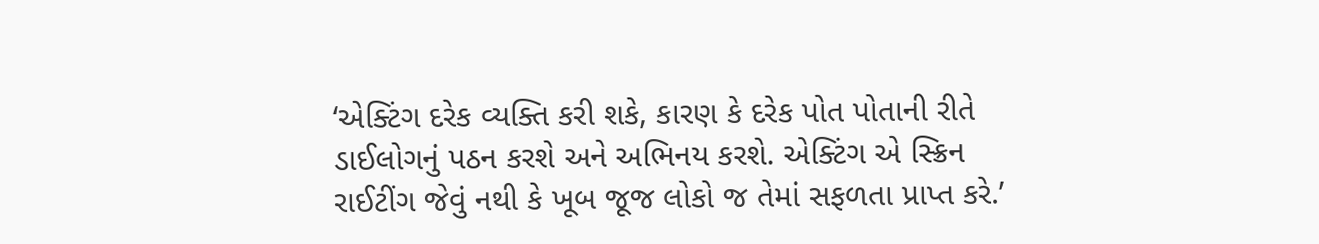‘એક્ટિંગ દરેક વ્યક્તિ કરી શકે, કારણ કે દરેક પોત પોતાની રીતે ડાઈલોગનું પઠન કરશે અને અભિનય કરશે. એક્ટિંગ એ સ્ક્રિન રાઈટીંગ જેવું નથી કે ખૂબ જૂજ લોકો જ તેમાં સફળતા પ્રાપ્ત કરે.’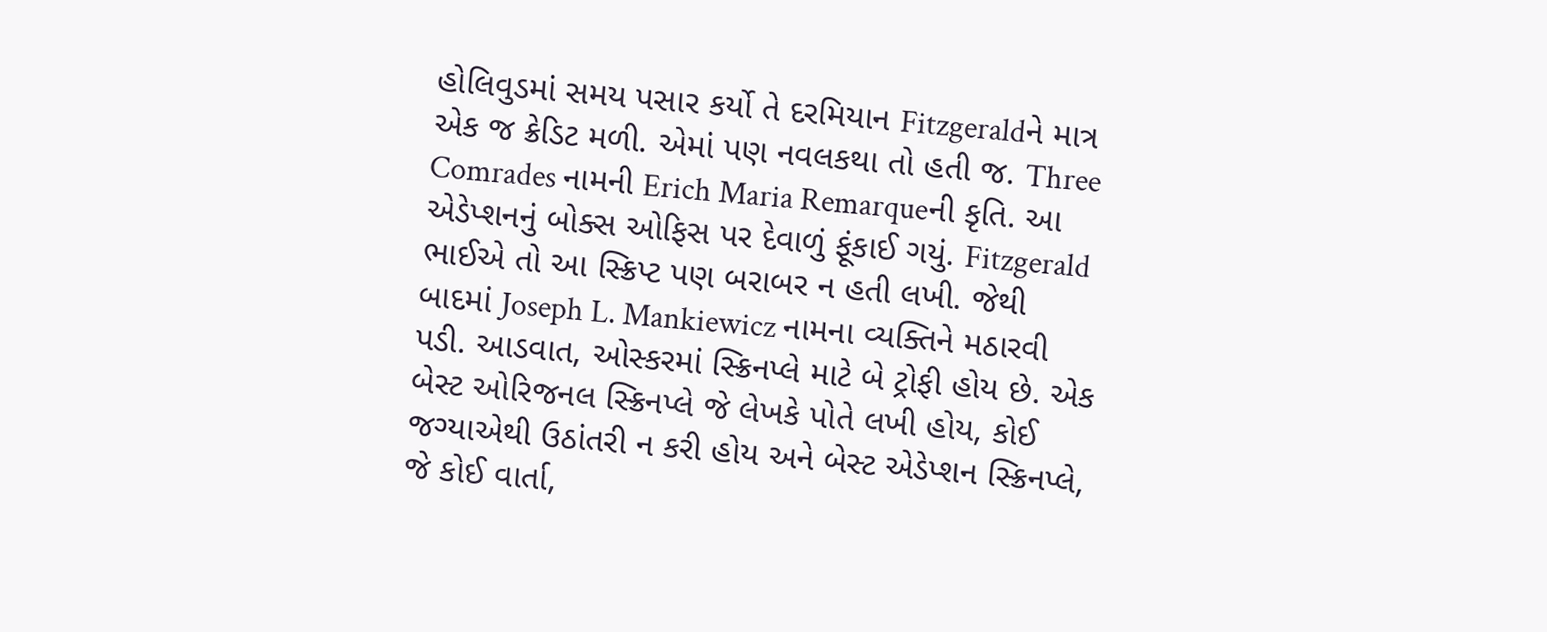હોલિવુડમાં સમય પસાર કર્યો તે દરમિયાન Fitzgeraldને માત્ર એક જ ક્રેડિટ મળી. એમાં પણ નવલકથા તો હતી જ. Three Comrades નામની Erich Maria Remarqueની કૃતિ. આ એડેપ્શનનું બોક્સ ઓફિસ પર દેવાળું ફૂંકાઈ ગયું. Fitzgerald ભાઈએ તો આ સ્ક્રિપ્ટ પણ બરાબર ન હતી લખી. જેથી બાદમાં Joseph L. Mankiewicz નામના વ્યક્તિને મઠારવી પડી. આડવાત, ઓસ્કરમાં સ્ક્રિનપ્લે માટે બે ટ્રોફી હોય છે. એક બેસ્ટ ઓરિજનલ સ્ક્રિનપ્લે જે લેખકે પોતે લખી હોય, કોઈ જગ્યાએથી ઉઠાંતરી ન કરી હોય અને બેસ્ટ એડેપ્શન સ્ક્રિનપ્લે, જે કોઈ વાર્તા,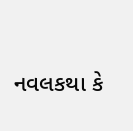નવલકથા કે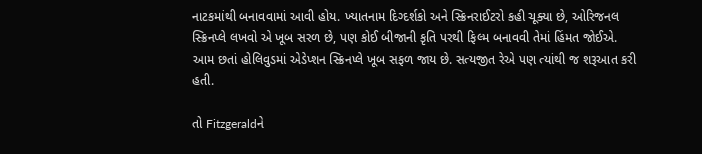નાટકમાંથી બનાવવામાં આવી હોય. ખ્યાતનામ દિગ્દર્શકો અને સ્ક્રિનરાઈટરો કહી ચૂક્યા છે, ઓરિજનલ સ્ક્રિનપ્લે લખવો એ ખૂબ સરળ છે, પણ કોઈ બીજાની કૃતિ પરથી ફિલ્મ બનાવવી તેમાં હિંમત જોઈએ. આમ છતાં હોલિવુડમાં એડેપ્શન સ્ક્રિનપ્લે ખૂબ સફળ જાય છે. સત્યજીત રેએ પણ ત્યાંથી જ શરૂઆત કરી હતી.

તો Fitzgeraldને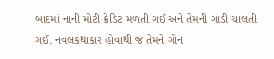બાદમાં નાની મોટી ક્રેડિટ મળતી ગઈ અને તેમની ગાડી ચાલતી ગઈ. નવલકથાકાર હોવાથી જ તેમને ગોન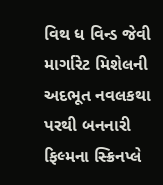વિથ ધ વિન્ડ જેવી માર્ગારેટ મિશેલની અદભૂત નવલકથા પરથી બનનારી ફિલ્મના સ્ક્રિનપ્લે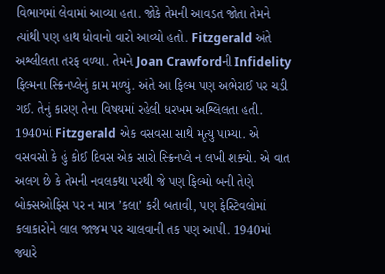વિભાગમાં લેવામાં આવ્યા હતા. જોકે તેમની આવડત જોતા તેમને ત્યાંથી પણ હાથ ધોવાનો વારો આવ્યો હતો. Fitzgerald અંતે અશ્લીલતા તરફ વળ્યા. તેમને Joan Crawfordની Infidelity ફિલ્મના સ્ક્રિનપ્લેનું કામ મળ્યું. અંતે આ ફિલ્મ પણ અભેરાઈ પર ચડી ગઈ. તેનું કારણ તેના વિષયમાં રહેલી ધરખમ અશ્લિલતા હતી. 1940માં Fitzgerald એક વસવસા સાથે મૃત્યુ પામ્યા. એ વસવસો કે હું કોઈ દિવસ એક સારો સ્ક્રિનપ્લે ન લખી શક્યો. એ વાત અલગ છે કે તેમની નવલકથા પરથી જે પણ ફિલ્મો બની તેણે બોક્સઓફિસ પર ન માત્ર ’કલા’ કરી બતાવી, પણ ફેસ્ટિવલોમાં કલાકારોને લાલ જાજમ પર ચાલવાની તક પણ આપી. 1940માં જ્યારે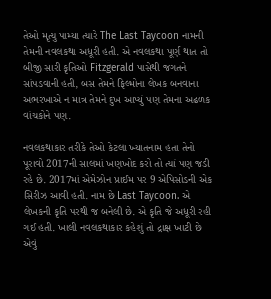તેઓ મૃત્યુ પામ્યા ત્યારે The Last Taycoon નામની તેમની નવલકથા અધૂરી હતી. એ નવલકથા પૂર્ણ થાત તો બીજી સારી કૃતિઓ Fitzgerald પાસેથી જગતને સાંપડવાની હતી, બસ તેમને ફિલ્મોના લેખક બનવાના અભરખાએ ન માત્ર તેમને દુખ આપ્યું પણ તેમના અઢળક વાંચકોને પણ.

નવલકથાકાર તરીકે તેઓ કેટલા ખ્યાતનામ હતા તેનો પૂરાવો 2017ની સાલમાં ખણખોદ કરો તો ત્યાં પણ જડી રહે છે. 2017માં એમેઝોન પ્રાઈમ પર 9 એપિસોડની એક સિરીઝ આવી હતી. નામ છે Last Taycoon. એ લેખકની કૃતિ પરથી જ બનેલી છે. એ કૃતિ જે અધૂરી રહી ગઈ હતી. ખાલી નવલકથાકાર કહેશું તો દ્રાક્ષ ખાટી છે એવું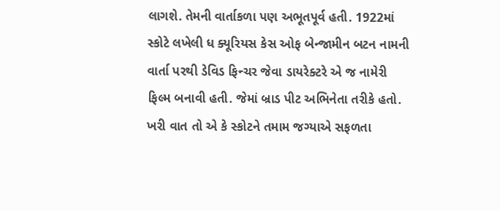લાગશે. તેમની વાર્તાકળા પણ અભૂતપૂર્વ હતી. 1922માં સ્કોટે લખેલી ધ ક્યૂરિયસ કેસ ઓફ બેન્જામીન બટન નામની વાર્તા પરથી ડેવિડ ફિન્ચર જેવા ડાયરેક્ટરે એ જ નામેરી ફિલ્મ બનાવી હતી. જેમાં બ્રાડ પીટ અભિનેતા તરીકે હતો. ખરી વાત તો એ કે સ્કોટને તમામ જગ્યાએ સફળતા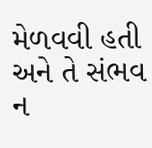મેળવવી હતી અને તે સંભવ ન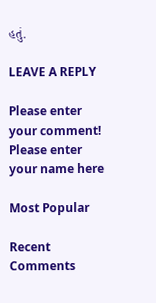હતું.

LEAVE A REPLY

Please enter your comment!
Please enter your name here

Most Popular

Recent Comments